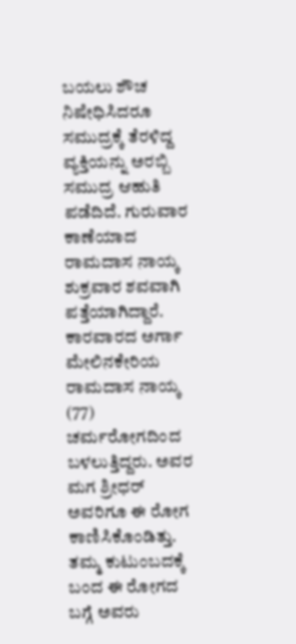ಬಯಲು ಶೌಚ ನಿಷೇಧಿಸಿದರೂ ಸಮುದ್ರಕ್ಕೆ ತೆರಳಿದ್ದ ವ್ಯಕ್ತಿಯನ್ನು ಅರಬ್ಬಿ ಸಮುದ್ರ ಆಹುತಿ ಪಡೆದಿದೆ. ಗುರುವಾರ ಕಾಣೆಯಾದ ರಾಮದಾಸ ನಾಯ್ಕ ಶುಕ್ರವಾರ ಶವವಾಗಿ ಪತ್ತೆಯಾಗಿದ್ದಾರೆ.
ಕಾರವಾರದ ಅರ್ಗಾ ಮೇಲಿನಕೇರಿಯ ರಾಮದಾಸ ನಾಯ್ಕ (77) ಚರ್ಮರೋಗದಿಂದ ಬಳಲುತ್ತಿದ್ದರು. ಅವರ ಮಗ ಶ್ರೀಧರ್ ಅವರಿಗೂ ಈ ರೋಗ ಕಾಣಿಸಿಕೊಂಡಿತ್ತು. ತಮ್ಮ ಕುಟುಂಬದಕ್ಕೆ ಬಂದ ಈ ರೋಗದ ಬಗ್ಗೆ ಅವರು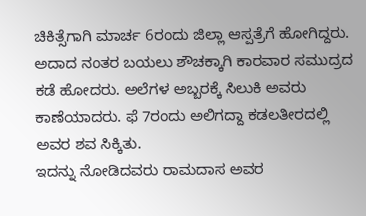ಚಿಕಿತ್ಸೆಗಾಗಿ ಮಾರ್ಚ 6ರಂದು ಜಿಲ್ಲಾ ಆಸ್ಪತ್ರೆಗೆ ಹೋಗಿದ್ದರು.
ಅದಾದ ನಂತರ ಬಯಲು ಶೌಚಕ್ಕಾಗಿ ಕಾರವಾರ ಸಮುದ್ರದ ಕಡೆ ಹೋದರು. ಅಲೆಗಳ ಅಬ್ಬರಕ್ಕೆ ಸಿಲುಕಿ ಅವರು ಕಾಣೆಯಾದರು. ಫೆ 7ರಂದು ಅಲಿಗದ್ದಾ ಕಡಲತೀರದಲ್ಲಿ ಅವರ ಶವ ಸಿಕ್ಕಿತು.
ಇದನ್ನು ನೋಡಿದವರು ರಾಮದಾಸ ಅವರ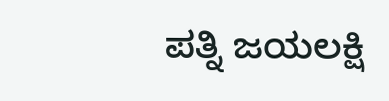ಪತ್ನಿ ಜಯಲಕ್ಷಿ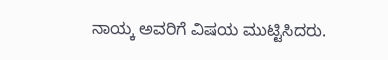ನಾಯ್ಕ ಅವರಿಗೆ ವಿಷಯ ಮುಟ್ಟಿಸಿದರು.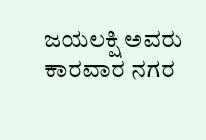ಜಯಲಕ್ಷಿ ಅವರು ಕಾರವಾರ ನಗರ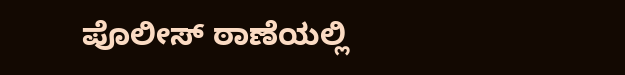ಪೊಲೀಸ್ ಠಾಣೆಯಲ್ಲಿ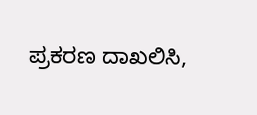ಪ್ರಕರಣ ದಾಖಲಿಸಿ,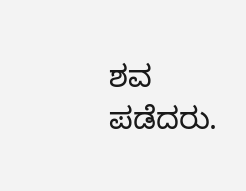ಶವ ಪಡೆದರು.